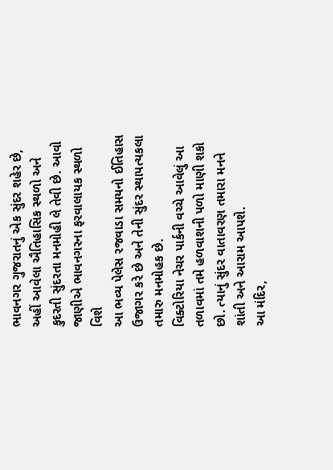ભાવનગર ગુજરાતનું એક સુંદર શહેર છે, અહીં આવેલા ઐતિહાસિક સ્થળો અને કુદરતી સુંદરતા મનમોહી લે તેવી છે. આવો જાણીએ ભાવનગરના ફરવાલાયક સ્થળો વિશે
આ ભવ્ય પેલેસ રજવાડા સમયનો ઈતિહાસ ઉજાગર કરે છે અને તેની સુંદર સ્થાપત્યકલા તમારુ મનમોહક છે.
વિક્ટોરિયા નેચર પાર્કની વચ્ચે આવેલું આ તળાવમાં તમે હળવાશની પળો માણી શકો છો. ત્યાનું સુંદર વાતાવરણ તમારા મનને શાંતી અને આરામ આપશે.
આ મંદિર,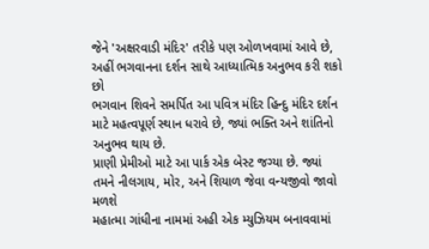જેને 'અક્ષરવાડી મંદિર' તરીકે પણ ઓળખવામાં આવે છે, અહીં ભગવાનના દર્શન સાથે આધ્યાત્મિક અનુભવ કરી શકો છો
ભગવાન શિવને સમર્પિત આ પવિત્ર મંદિર હિન્દુ મંદિર દર્શન માટે મહત્વપૂર્ણ સ્થાન ધરાવે છે, જ્યાં ભક્તિ અને શાંતિનો અનુભવ થાય છે.
પ્રાણી પ્રેમીઓ માટે આ પાર્ક એક બેસ્ટ જગ્યા છે. જ્યાં તમને નીલગાય, મોર, અને શિયાળ જેવા વન્યજીવો જાવો મળશે
મહાત્મા ગાંધીના નામમાં અહી એક મ્યુઝિયમ બનાવવામાં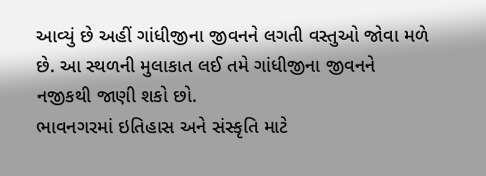આવ્યું છે અહીં ગાંધીજીના જીવનને લગતી વસ્તુઓ જોવા મળે છે. આ સ્થળની મુલાકાત લઈ તમે ગાંધીજીના જીવનને નજીકથી જાણી શકો છો.
ભાવનગરમાં ઇતિહાસ અને સંસ્કૃતિ માટે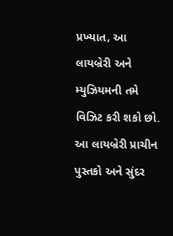પ્રખ્યાત, આ લાયબ્રેરી અને મ્યુઝિયમની તમે વિઝિટ કરી શકો છો. આ લાયબ્રેરી પ્રાચીન પુસ્તકો અને સુંદર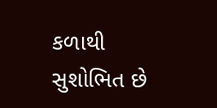કળાથી સુશોભિત છે